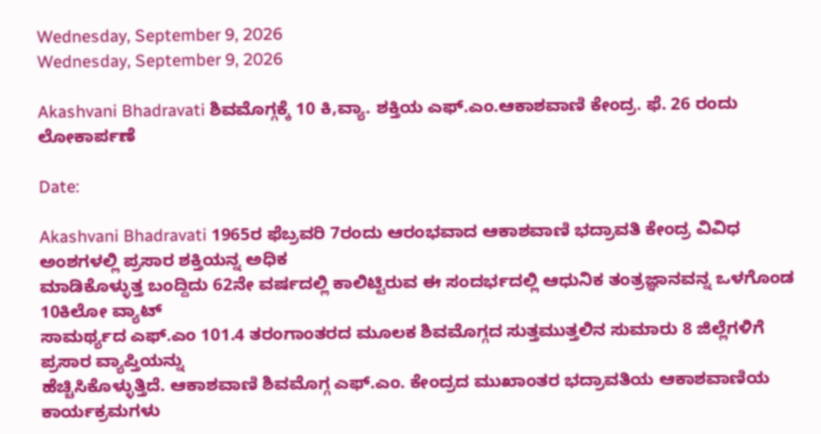Wednesday, September 9, 2026
Wednesday, September 9, 2026

Akashvani Bhadravati ಶಿವಮೊಗ್ಗಕ್ಕೆ 10 ಕಿ,ವ್ಯಾ. ಶಕ್ತಿಯ ಎಫ್.ಎಂ.ಆಕಾಶವಾಣಿ ಕೇಂದ್ರ. ಫೆ. 26 ರಂದು ಲೋಕಾರ್ಪಣೆ

Date:

Akashvani Bhadravati 1965ರ ಫೆಬ್ರವರಿ 7ರಂದು ಆರಂಭವಾದ ಆಕಾಶವಾಣಿ ಭದ್ರಾವತಿ ಕೇಂದ್ರ ವಿವಿಧ ಅಂಶಗಳಲ್ಲಿ ಪ್ರಸಾರ ಶಕ್ತಿಯನ್ನ ಅಧಿಕ
ಮಾಡಿಕೊಳ್ಳುತ್ತ ಬಂದ್ದಿದು 62ನೇ ವರ್ಷದಲ್ಲಿ ಕಾಲಿಟ್ಟಿರುವ ಈ ಸಂದರ್ಭದಲ್ಲಿ ಆಧುನಿಕ ತಂತ್ರಜ್ಞಾನವನ್ನ ಒಳಗೊಂಡ 10ಕಿಲೋ ವ್ಯಾಟ್‌
ಸಾಮರ್ಥ್ಯದ ಎಫ್.ಎಂ 101.4 ತರಂಗಾಂತರದ ಮೂಲಕ ಶಿವಮೊಗ್ಗದ ಸುತ್ತಮುತ್ತಲಿನ ಸುಮಾರು 8 ಜಿಲ್ಲೆಗಳಿಗೆ ಪ್ರಸಾರ ವ್ಯಾಪ್ತಿಯನ್ನು
ಹೆಚ್ಚಿಸಿಕೊಳ್ಳುತ್ತಿದೆ. ಆಕಾಶವಾಣಿ ಶಿವಮೊಗ್ಗ ಎಫ್.ಎಂ. ಕೇಂದ್ರದ ಮುಖಾಂತರ ಭದ್ರಾವತಿಯ ಆಕಾಶವಾಣಿಯ ಕಾರ್ಯಕ್ರಮಗಳು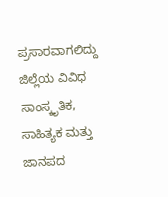ಪ್ರಸಾರವಾಗಲಿದ್ದು ಜಿಲ್ಲೆಯ ವಿವಿಧ ಸಾಂಸ್ಕೃತಿಕ, ಸಾಹಿತ್ಯಕ ಮತ್ತು ಜಾನಪದ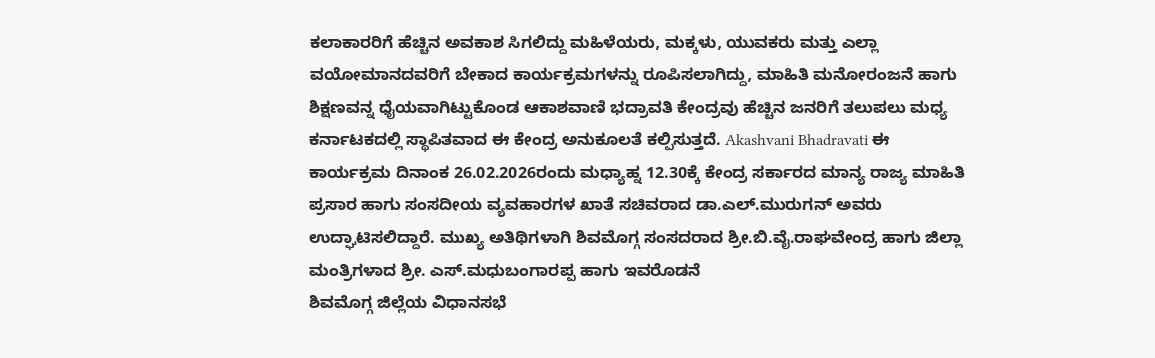ಕಲಾಕಾರರಿಗೆ ಹೆಚ್ಚಿನ ಅವಕಾಶ ಸಿಗಲಿದ್ದು ಮಹಿಳೆಯರು, ಮಕ್ಕಳು, ಯುವಕರು ಮತ್ತು ಎಲ್ಲಾ ವಯೋಮಾನದವರಿಗೆ ಬೇಕಾದ ಕಾರ್ಯಕ್ರಮಗಳನ್ನು ರೂಪಿಸಲಾಗಿದ್ದು, ಮಾಹಿತಿ ಮನೋರಂಜನೆ ಹಾಗು ಶಿಕ್ಷಣವನ್ನ ಧೈಯವಾಗಿಟ್ಟುಕೊಂಡ ಆಕಾಶವಾಣಿ ಭದ್ರಾವತಿ ಕೇಂದ್ರವು ಹೆಚ್ಚಿನ ಜನರಿಗೆ ತಲುಪಲು ಮಧ್ಯ ಕರ್ನಾಟಕದಲ್ಲಿ ಸ್ಥಾಪಿತವಾದ ಈ ಕೇಂದ್ರ ಅನುಕೂಲತೆ ಕಲ್ಪಿಸುತ್ತದೆ. Akashvani Bhadravati ಈ ಕಾರ್ಯಕ್ರಮ ದಿನಾಂಕ 26.02.2026ರಂದು ಮಧ್ಯಾಹ್ನ 12.30ಕ್ಕೆ ಕೇಂದ್ರ ಸರ್ಕಾರದ ಮಾನ್ಯ ರಾಜ್ಯ ಮಾಹಿತಿ ಪ್ರಸಾರ ಹಾಗು ಸಂಸದೀಯ ವ್ಯವಹಾರಗಳ ಖಾತೆ ಸಚಿವರಾದ ಡಾ.ಎಲ್.ಮುರುಗನ್ ಅವರು ಉದ್ಘಾಟಿಸಲಿದ್ದಾರೆ. ಮುಖ್ಯ ಅತಿಥಿಗಳಾಗಿ ಶಿವಮೊಗ್ಗ ಸಂಸದರಾದ ಶ್ರೀ.ಬಿ.ವೈ.ರಾಘವೇಂದ್ರ ಹಾಗು ಜಿಲ್ಲಾ ಮಂತ್ರಿಗಳಾದ ಶ್ರೀ. ಎಸ್‌.ಮಧುಬಂಗಾರಪ್ಪ ಹಾಗು ಇವರೊಡನೆ
ಶಿವಮೊಗ್ಗ ಜಿಲ್ಲೆಯ ವಿಧಾನಸಭೆ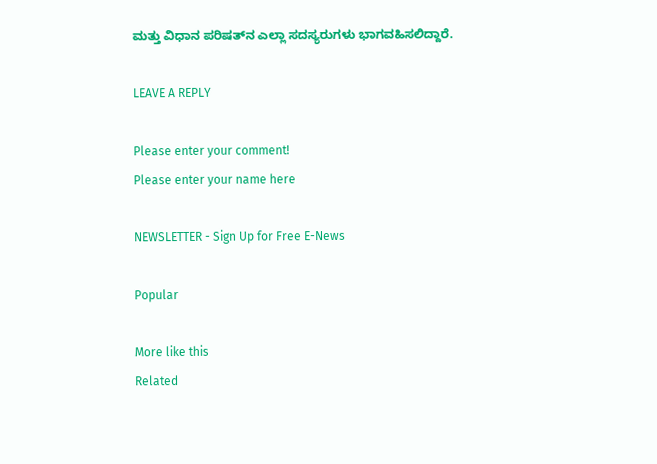ಮತ್ತು ವಿಧಾನ ಪರಿಷತ್‌ನ ಎಲ್ಲಾ ಸದಸ್ಯರುಗಳು ಭಾಗವಹಿಸಲಿದ್ದಾರೆ.

LEAVE A REPLY

Please enter your comment!
Please enter your name here

NEWSLETTER - Sign Up for Free E-News

Popular

More like this
Related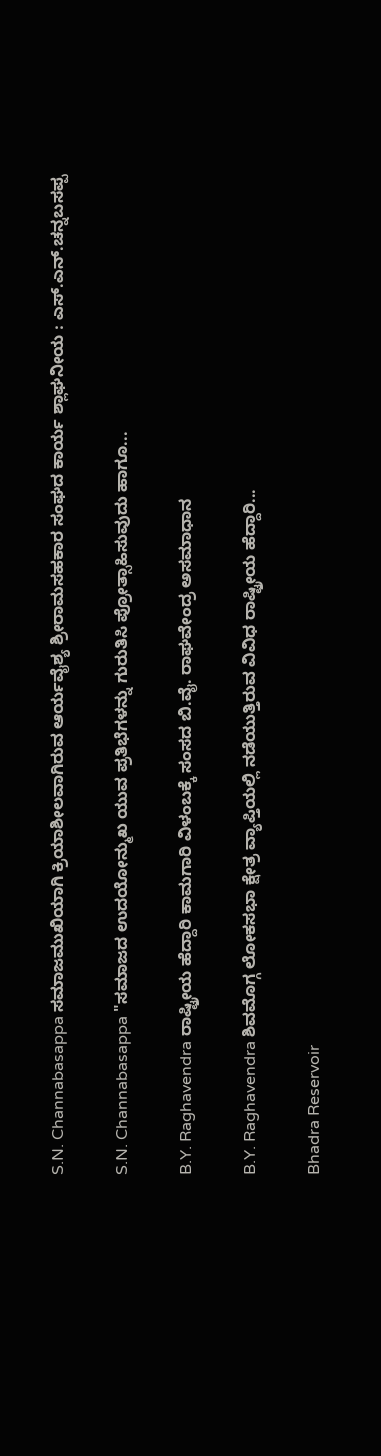S.N. Channabasappa ಸಮಾಜಮುಖಿಯಾಗಿ ಕ್ರಿಯಾಶೀಲವಾಗಿರುವ ಆರ್ಯವೈಶ್ಯ ಶ್ರೀರಾಮಸಹಕಾರ ಸಂಘದ ಕಾರ್ಯ ಶ್ಲಾಘನೀಯ : ಎಸ್.ಎನ್.ಚನ್ನಬಸಪ್ಪ

S.N. Channabasappa "ಸಮಾಜದ ಉದಯೋನ್ಮುಖ ಯುವ ಪ್ರತಿಭೆಗಳನ್ನು ಗುರುತಿಸಿ ಪ್ರೋತ್ಸಾಹಿಸುವುದು ಹಾಗೂ...

B.Y. Raghavendra ರಾಷ್ಟ್ರೀಯ ಹೆದ್ದಾರಿ ಕಾಮಗಾರಿ ವಿಳಂಬಕ್ಕೆ ಸಂಸದ ಬಿ.ವೈ. ರಾಘವೇಂದ್ರ ಅಸಮಾಧಾನ

B.Y. Raghavendra ಶಿವಮೊಗ್ಗ ಲೋಕಸಭಾ ಕ್ಷೇತ್ರ ವ್ಯಾಪ್ತಿಯಲ್ಲಿ ನಡೆಯುತ್ತಿರುವ ವಿವಿಧ ರಾಷ್ಟ್ರೀಯ ಹೆದ್ದಾರಿ...

Bhadra Reservoir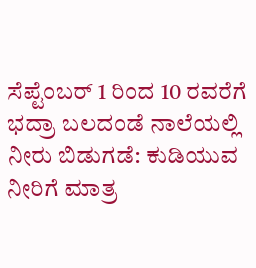ಸೆಪ್ಟೆಂಬರ್ 1 ರಿಂದ 10 ರವರೆಗೆ ಭದ್ರಾ ಬಲದಂಡೆ ನಾಲೆಯಲ್ಲಿ ನೀರು ಬಿಡುಗಡೆ: ಕುಡಿಯುವ ನೀರಿಗೆ ಮಾತ್ರ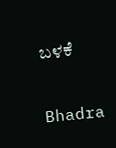ಬಳಕೆ

Bhadra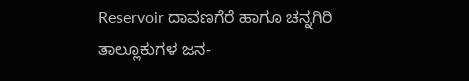Reservoir ದಾವಣಗೆರೆ ಹಾಗೂ ಚನ್ನಗಿರಿ ತಾಲ್ಲೂಕುಗಳ ಜನ-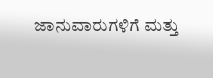ಜಾನುವಾರುಗಳಿಗೆ ಮತ್ತು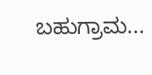ಬಹುಗ್ರಾಮ...